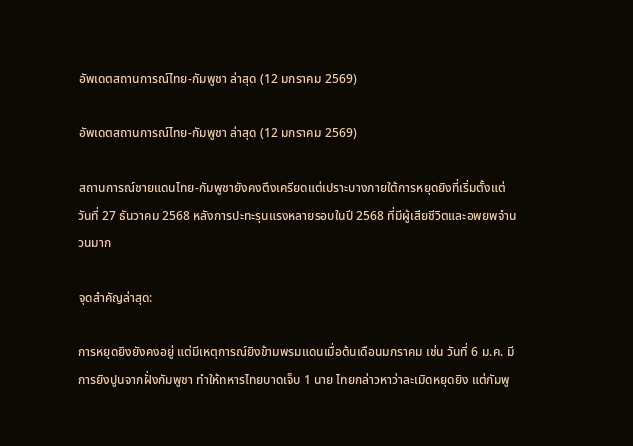อัพเดตสถานการณ์ไทย-กัมพูชา ล่าสุด (12 มกราคม 2569)

อัพเดตสถานการณ์ไทย-กัมพูชา ล่าสุด (12 มกราคม 2569)

สถานการณ์ชายแดนไทย-กัมพูชายังคงตึงเครียดแต่เปราะบางภายใต้การหยุดยิงที่เริ่มตั้งแต่วันที่ 27 ธันวาคม 2568 หลังการปะทะรุนแรงหลายรอบในปี 2568 ที่มีผู้เสียชีวิตและอพยพจำนวนมาก

จุดสำคัญล่าสุด:

การหยุดยิงยังคงอยู่ แต่มีเหตุการณ์ยิงข้ามพรมแดนเมื่อต้นเดือนมกราคม เช่น วันที่ 6 ม.ค. มีการยิงปูนจากฝั่งกัมพูชา ทำให้ทหารไทยบาดเจ็บ 1 นาย ไทยกล่าวหาว่าละเมิดหยุดยิง แต่กัมพู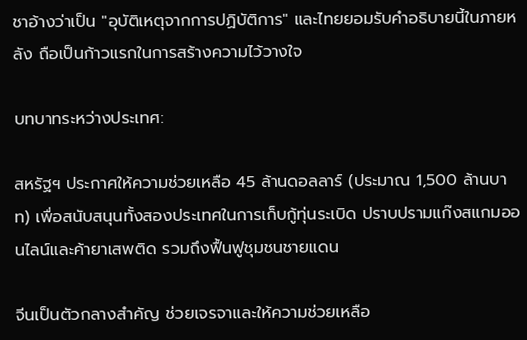ชาอ้างว่าเป็น "อุบัติเหตุจากการปฏิบัติการ" และไทยยอมรับคำอธิบายนี้ในภายหลัง ถือเป็นก้าวแรกในการสร้างความไว้วางใจ

บทบาทระหว่างประเทศ:

สหรัฐฯ ประกาศให้ความช่วยเหลือ 45 ล้านดอลลาร์ (ประมาณ 1,500 ล้านบาท) เพื่อสนับสนุนทั้งสองประเทศในการเก็บกู้ทุ่นระเบิด ปราบปรามแก๊งสแกมออนไลน์และค้ายาเสพติด รวมถึงฟื้นฟูชุมชนชายแดน

จีนเป็นตัวกลางสำคัญ ช่วยเจรจาและให้ความช่วยเหลือ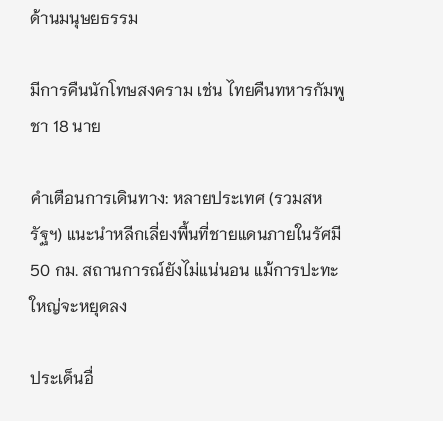ด้านมนุษยธรรม

มีการคืนนักโทษสงคราม เช่น ไทยคืนทหารกัมพูชา 18 นาย

คำเตือนการเดินทาง: หลายประเทศ (รวมสหรัฐฯ) แนะนำหลีกเลี่ยงพื้นที่ชายแดนภายในรัศมี 50 กม. สถานการณ์ยังไม่แน่นอน แม้การปะทะใหญ่จะหยุดลง

ประเด็นอื่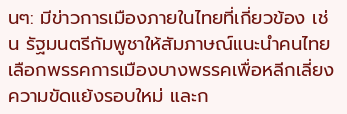นๆ: มีข่าวการเมืองภายในไทยที่เกี่ยวข้อง เช่น รัฐมนตรีกัมพูชาให้สัมภาษณ์แนะนำคนไทยเลือกพรรคการเมืองบางพรรคเพื่อหลีกเลี่ยงความขัดแย้งรอบใหม่ และก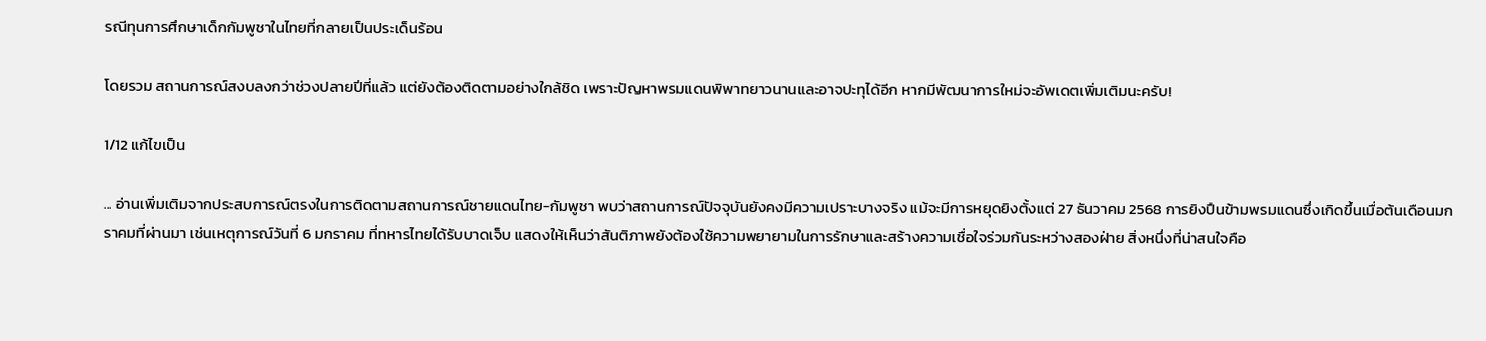รณีทุนการศึกษาเด็กกัมพูชาในไทยที่กลายเป็นประเด็นร้อน

โดยรวม สถานการณ์สงบลงกว่าช่วงปลายปีที่แล้ว แต่ยังต้องติดตามอย่างใกล้ชิด เพราะปัญหาพรมแดนพิพาทยาวนานและอาจปะทุได้อีก หากมีพัฒนาการใหม่จะอัพเดตเพิ่มเติมนะครับ!

1/12 แก้ไขเป็น

... อ่านเพิ่มเติมจากประสบการณ์ตรงในการติดตามสถานการณ์ชายแดนไทย-กัมพูชา พบว่าสถานการณ์ปัจจุบันยังคงมีความเปราะบางจริง แม้จะมีการหยุดยิงตั้งแต่ 27 ธันวาคม 2568 การยิงปืนข้ามพรมแดนซึ่งเกิดขึ้นเมื่อต้นเดือนมกราคมที่ผ่านมา เช่นเหตุการณ์วันที่ 6 มกราคม ที่ทหารไทยได้รับบาดเจ็บ แสดงให้เห็นว่าสันติภาพยังต้องใช้ความพยายามในการรักษาและสร้างความเชื่อใจร่วมกันระหว่างสองฝ่าย สิ่งหนึ่งที่น่าสนใจคือ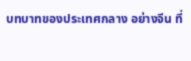บทบาทของประเทศกลาง อย่างจีน ที่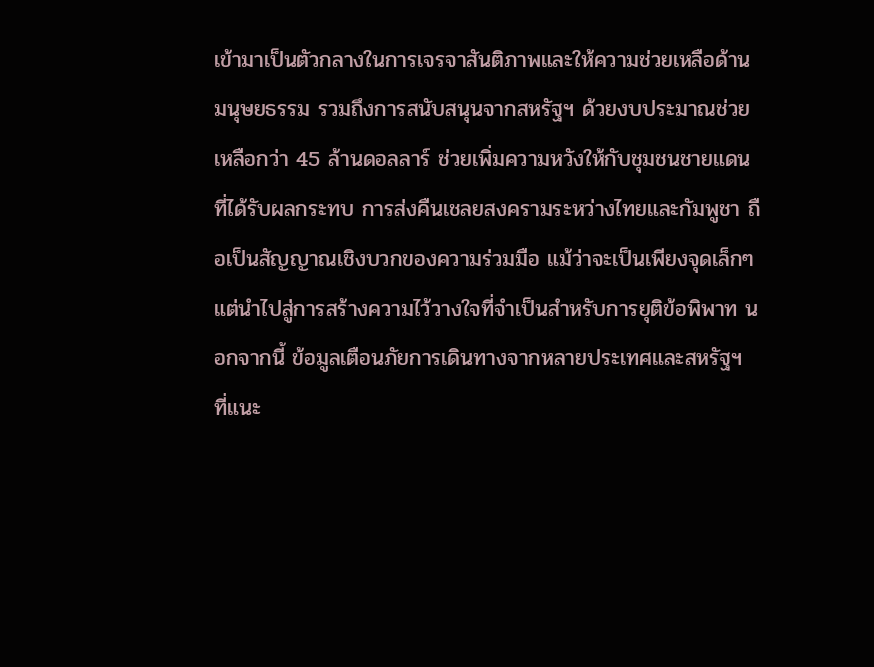เข้ามาเป็นตัวกลางในการเจรจาสันติภาพและให้ความช่วยเหลือด้านมนุษยธรรม รวมถึงการสนับสนุนจากสหรัฐฯ ด้วยงบประมาณช่วยเหลือกว่า 45 ล้านดอลลาร์ ช่วยเพิ่มความหวังให้กับชุมชนชายแดนที่ได้รับผลกระทบ การส่งคืนเชลยสงครามระหว่างไทยและกัมพูชา ถือเป็นสัญญาณเชิงบวกของความร่วมมือ แม้ว่าจะเป็นเพียงจุดเล็กๆ แต่นำไปสู่การสร้างความไว้วางใจที่จำเป็นสำหรับการยุติข้อพิพาท นอกจากนี้ ข้อมูลเตือนภัยการเดินทางจากหลายประเทศและสหรัฐฯ ที่แนะ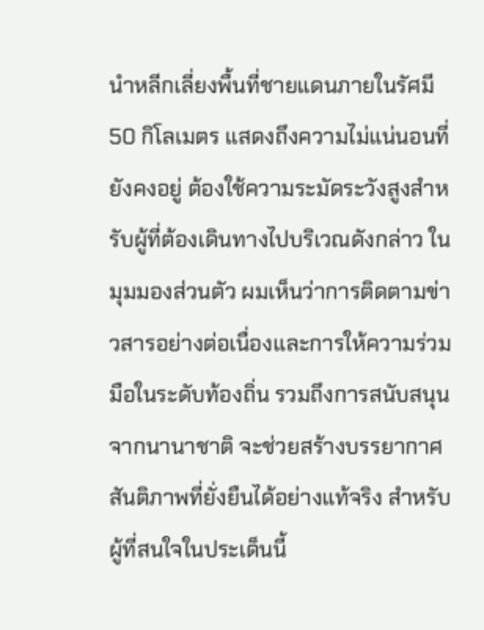นำหลีกเลี่ยงพื้นที่ชายแดนภายในรัศมี 50 กิโลเมตร แสดงถึงความไม่แน่นอนที่ยังคงอยู่ ต้องใช้ความระมัดระวังสูงสำหรับผู้ที่ต้องเดินทางไปบริเวณดังกล่าว ในมุมมองส่วนตัว ผมเห็นว่าการติดตามข่าวสารอย่างต่อเนื่องและการให้ความร่วมมือในระดับท้องถิ่น รวมถึงการสนับสนุนจากนานาชาติ จะช่วยสร้างบรรยากาศสันติภาพที่ยั่งยืนได้อย่างแท้จริง สำหรับผู้ที่สนใจในประเด็นนี้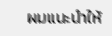ผมแนะนำให้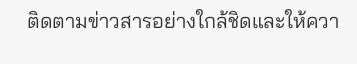ติดตามข่าวสารอย่างใกล้ชิดและให้ควา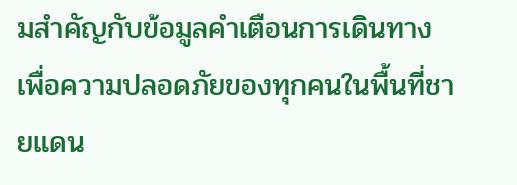มสำคัญกับข้อมูลคำเตือนการเดินทาง เพื่อความปลอดภัยของทุกคนในพื้นที่ชายแดน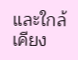และใกล้เคียง